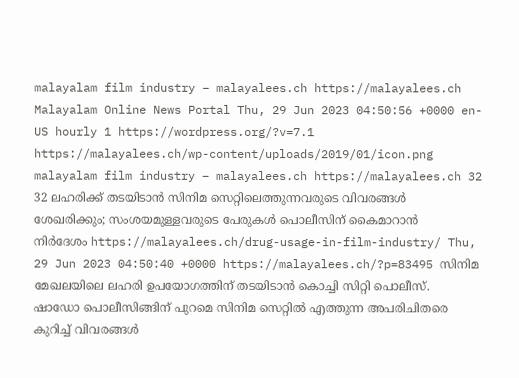malayalam film industry – malayalees.ch https://malayalees.ch Malayalam Online News Portal Thu, 29 Jun 2023 04:50:56 +0000 en-US hourly 1 https://wordpress.org/?v=7.1 https://malayalees.ch/wp-content/uploads/2019/01/icon.png malayalam film industry – malayalees.ch https://malayalees.ch 32 32 ലഹരിക്ക് തടയിടാന്‍ സിനിമ സെറ്റിലെത്തുന്നവരുടെ വിവരങ്ങള്‍ ശേഖരിക്കും; സംശയമുള്ളവരുടെ പേരുകള്‍ പൊലീസിന് കൈമാറാന്‍ നിര്‍ദേശം https://malayalees.ch/drug-usage-in-film-industry/ Thu, 29 Jun 2023 04:50:40 +0000 https://malayalees.ch/?p=83495 സിനിമ മേഖലയിലെ ലഹരി ഉപയോഗത്തിന് തടയിടാന്‍ കൊച്ചി സിറ്റി പൊലീസ്. ഷാഡോ പൊലീസിങ്ങിന് പുറമെ സിനിമ സെറ്റില്‍ എത്തുന്ന അപരിചിതരെ കുറിച്ച് വിവരങ്ങള്‍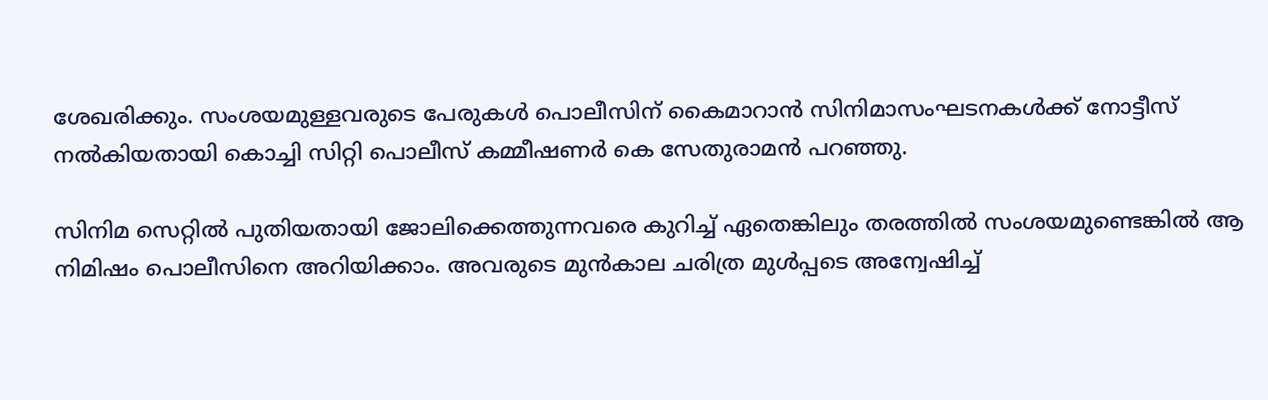ശേഖരിക്കും. സംശയമുള്ളവരുടെ പേരുകള്‍ പൊലീസിന് കൈമാറാന്‍ സിനിമാസംഘടനകള്‍ക്ക് നോട്ടീസ് നല്‍കിയതായി കൊച്ചി സിറ്റി പൊലീസ് കമ്മീഷണര്‍ കെ സേതുരാമന്‍ പറഞ്ഞു.

സിനിമ സെറ്റില്‍ പുതിയതായി ജോലിക്കെത്തുന്നവരെ കുറിച്ച് ഏതെങ്കിലും തരത്തില്‍ സംശയമുണ്ടെങ്കില്‍ ആ നിമിഷം പൊലീസിനെ അറിയിക്കാം. അവരുടെ മുന്‍കാല ചരിത്ര മുള്‍പ്പടെ അന്വേഷിച്ച്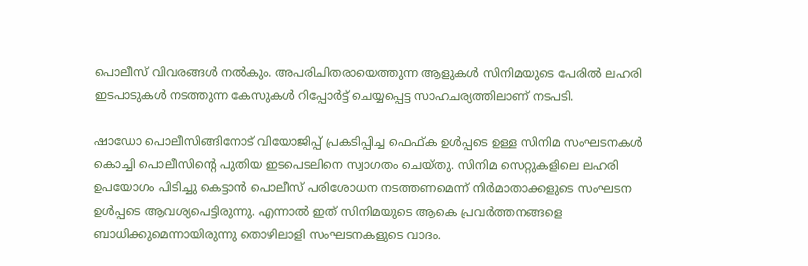പൊലീസ് വിവരങ്ങള്‍ നല്‍കും. അപരിചിതരായെത്തുന്ന ആളുകള്‍ സിനിമയുടെ പേരില്‍ ലഹരി ഇടപാടുകള്‍ നടത്തുന്ന കേസുകള്‍ റിപ്പോര്‍ട്ട് ചെയ്യപ്പെട്ട സാഹചര്യത്തിലാണ് നടപടി.

ഷാഡോ പൊലീസിങ്ങിനോട് വിയോജിപ്പ് പ്രകടിപ്പിച്ച ഫെഫ്ക ഉള്‍പ്പടെ ഉള്ള സിനിമ സംഘടനകള്‍ കൊച്ചി പൊലീസിന്റെ പുതിയ ഇടപെടലിനെ സ്വാഗതം ചെയ്തു. സിനിമ സെറ്റുകളിലെ ലഹരി ഉപയോഗം പിടിച്ചു കെട്ടാന്‍ പൊലീസ് പരിശോധന നടത്തണമെന്ന് നിര്‍മാതാക്കളുടെ സംഘടന ഉള്‍പ്പടെ ആവശ്യപെട്ടിരുന്നു. എന്നാല്‍ ഇത് സിനിമയുടെ ആകെ പ്രവര്‍ത്തനങ്ങളെ ബാധിക്കുമെന്നായിരുന്നു തൊഴിലാളി സംഘടനകളുടെ വാദം.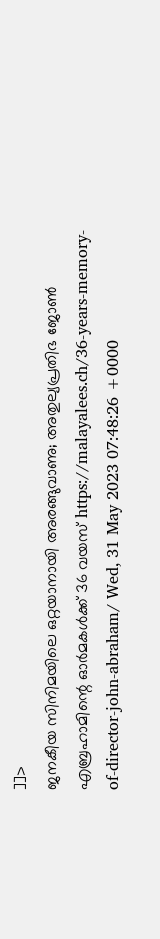]]>
ജനകീയ സിനിമയിലെ ഒറ്റയാനായി അരങ്ങുവാണു; അതുല്യപ്രതിഭ ജോണ്‍ എബ്രഹാമിന്റെ ഓര്‍മകള്‍ക്ക് 36 വയസ് https://malayalees.ch/36-years-memory-of-director-john-abraham/ Wed, 31 May 2023 07:48:26 +0000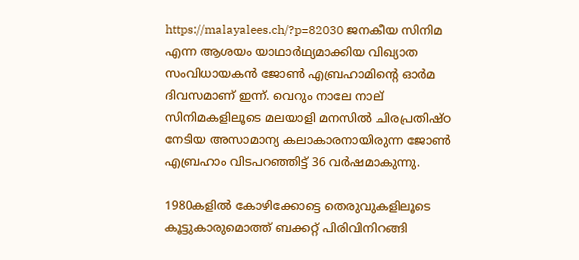https://malayalees.ch/?p=82030 ജനകീയ സിനിമ എന്ന ആശയം യാഥാര്‍ഥ്യമാക്കിയ വിഖ്യാത സംവിധായകന്‍ ജോണ്‍ എബ്രഹാമിന്റെ ഓര്‍മ ദിവസമാണ് ഇന്ന്. വെറും നാലേ നാല് സിനിമകളിലൂടെ മലയാളി മനസില്‍ ചിരപ്രതിഷ്ഠ നേടിയ അസാമാന്യ കലാകാരനായിരുന്ന ജോണ്‍ എബ്രഹാം വിടപറഞ്ഞിട്ട് 36 വര്‍ഷമാകുന്നു.

1980കളില്‍ കോഴിക്കോട്ടെ തെരുവുകളിലൂടെ കൂട്ടുകാരുമൊത്ത് ബക്കറ്റ് പിരിവിനിറങ്ങി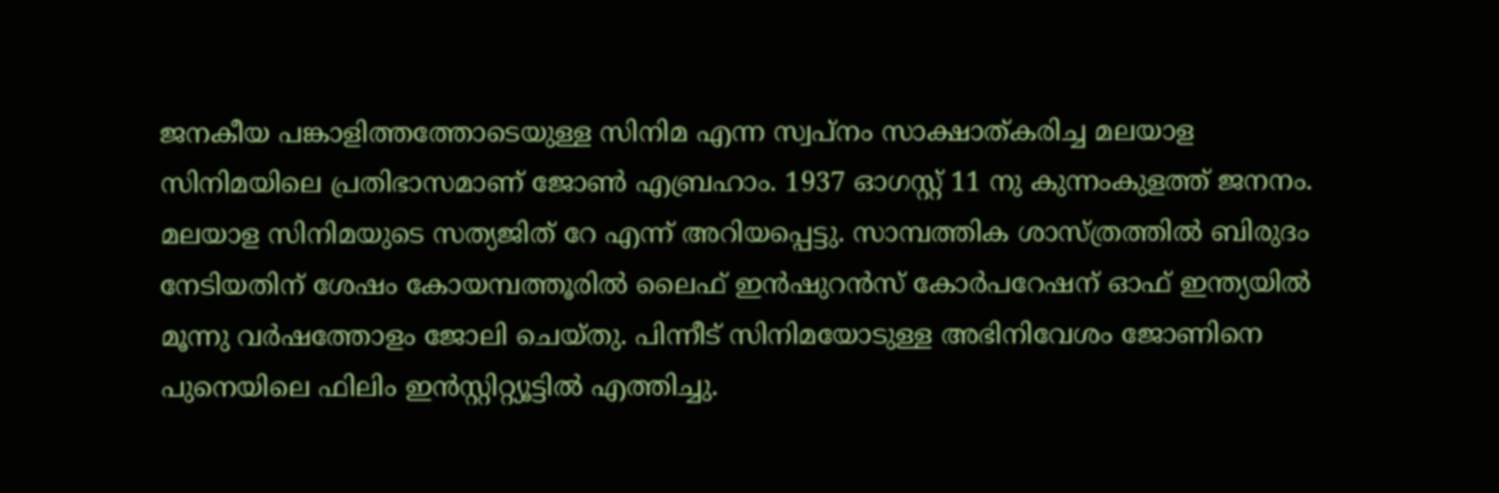ജനകീയ പങ്കാളിത്തത്തോടെയുള്ള സിനിമ എന്ന സ്വപ്നം സാക്ഷാത്കരിച്ച മലയാള സിനിമയിലെ പ്രതിഭാസമാണ് ജോണ്‍ എബ്രഹാം. 1937 ഓഗസ്റ്റ് 11 നു കുന്നംകുളത്ത് ജനനം. മലയാള സിനിമയുടെ സത്യജിത് റേ എന്ന് അറിയപ്പെട്ടു. സാമ്പത്തിക ശാസ്ത്രത്തില്‍ ബിരുദം നേടിയതിന് ശേഷം കോയമ്പത്തൂരില്‍ ലൈഫ് ഇന്‍ഷുറന്‍സ് കോര്‍പറേഷന് ഓഫ് ഇന്ത്യയില്‍ മൂന്നു വര്‍ഷത്തോളം ജോലി ചെയ്തു. പിന്നീട് സിനിമയോടുള്ള അഭിനിവേശം ജോണിനെ പുനെയിലെ ഫിലിം ഇന്‍സ്റ്റിറ്റ്യൂട്ടില്‍ എത്തിച്ചു.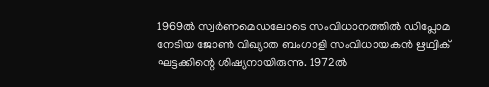1969ല്‍ സ്വര്‍ണമെഡലോടെ സംവിധാനത്തില്‍ ഡിപ്ലോമ നേടിയ ജോണ്‍ വിഖ്യാത ബംഗാളി സംവിധായകന്‍ ഋഥ്വിക് ഘട്ടക്കിന്റെ ശിഷ്യനായിരുന്നു. 1972ല്‍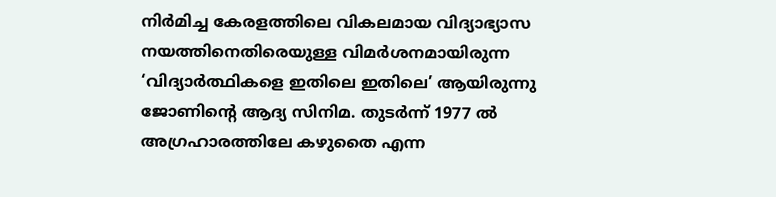നിര്‍മിച്ച കേരളത്തിലെ വികലമായ വിദ്യാഭ്യാസ നയത്തിനെതിരെയുള്ള വിമര്‍ശനമായിരുന്ന ‘വിദ്യാര്‍ത്ഥികളെ ഇതിലെ ഇതിലെ’ ആയിരുന്നു ജോണിന്റെ ആദ്യ സിനിമ. തുടര്‍ന്ന് 1977 ല്‍ അഗ്രഹാരത്തിലേ കഴുതൈ എന്ന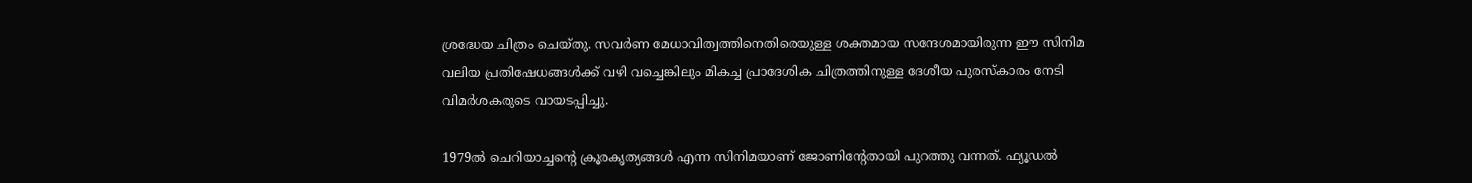ശ്രദ്ധേയ ചിത്രം ചെയ്തു. സവര്‍ണ മേധാവിത്വത്തിനെതിരെയുള്ള ശക്തമായ സന്ദേശമായിരുന്ന ഈ സിനിമ വലിയ പ്രതിഷേധങ്ങള്‍ക്ക് വഴി വച്ചെങ്കിലും മികച്ച പ്രാദേശിക ചിത്രത്തിനുള്ള ദേശീയ പുരസ്‌കാരം നേടി വിമര്‍ശകരുടെ വായടപ്പിച്ചു.

1979ല്‍ ചെറിയാച്ചന്റെ ക്രൂരകൃത്യങ്ങള്‍ എന്ന സിനിമയാണ് ജോണിന്റേതായി പുറത്തു വന്നത്. ഫ്യൂഡല്‍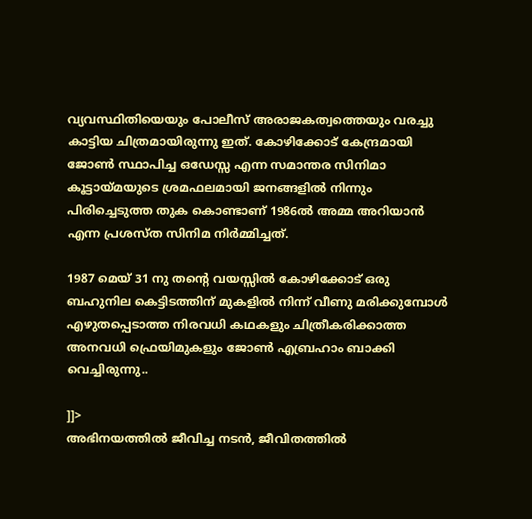വ്യവസ്ഥിതിയെയും പോലീസ് അരാജകത്വത്തെയും വരച്ചു കാട്ടിയ ചിത്രമായിരുന്നു ഇത്. കോഴിക്കോട് കേന്ദ്രമായി ജോണ്‍ സ്ഥാപിച്ച ഒഡേസ്സ എന്ന സമാന്തര സിനിമാ കൂട്ടായ്മയുടെ ശ്രമഫലമായി ജനങ്ങളില്‍ നിന്നും പിരിച്ചെടുത്ത തുക കൊണ്ടാണ് 1986ല്‍ അമ്മ അറിയാന്‍ എന്ന പ്രശസ്ത സിനിമ നിര്‍മ്മിച്ചത്.

1987 മെയ് 31 നു തന്റെ വയസ്സില്‍ കോഴിക്കോട് ഒരു ബഹുനില കെട്ടിടത്തിന് മുകളില്‍ നിന്ന് വീണു മരിക്കുമ്പോള്‍ എഴുതപ്പെടാത്ത നിരവധി കഥകളും ചിത്രീകരിക്കാത്ത അനവധി ഫ്രെയിമുകളും ജോണ്‍ എബ്രഹാം ബാക്കി വെച്ചിരുന്നു..

]]>
അഭിനയത്തില്‍ ജീവിച്ച നടന്‍, ജീവിതത്തില്‍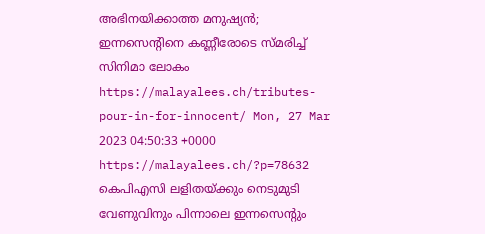അഭിനയിക്കാത്ത മനുഷ്യന്‍; ഇന്നസെന്റിനെ കണ്ണീരോടെ സ്മരിച്ച് സിനിമാ ലോകം https://malayalees.ch/tributes-pour-in-for-innocent/ Mon, 27 Mar 2023 04:50:33 +0000 https://malayalees.ch/?p=78632 കെപിഎസി ലളിതയ്ക്കും നെടുമുടി വേണുവിനും പിന്നാലെ ഇന്നസെന്റും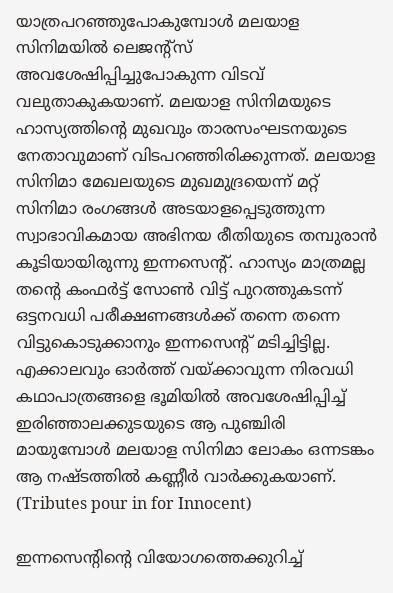യാത്രപറഞ്ഞുപോകുമ്പോള്‍ മലയാള സിനിമയില്‍ ലെജന്റ്‌സ് അവശേഷിപ്പിച്ചുപോകുന്ന വിടവ് വലുതാകുകയാണ്. മലയാള സിനിമയുടെ ഹാസ്യത്തിന്റെ മുഖവും താരസംഘടനയുടെ നേതാവുമാണ് വിടപറഞ്ഞിരിക്കുന്നത്. മലയാള സിനിമാ മേഖലയുടെ മുഖമുദ്രയെന്ന് മറ്റ് സിനിമാ രംഗങ്ങള്‍ അടയാളപ്പെടുത്തുന്ന സ്വാഭാവികമായ അഭിനയ രീതിയുടെ തമ്പുരാന്‍ കൂടിയായിരുന്നു ഇന്നസെന്റ്. ഹാസ്യം മാത്രമല്ല തന്റെ കംഫര്‍ട്ട് സോണ്‍ വിട്ട് പുറത്തുകടന്ന് ഒട്ടനവധി പരീക്ഷണങ്ങള്‍ക്ക് തന്നെ തന്നെ വിട്ടുകൊടുക്കാനും ഇന്നസെന്റ് മടിച്ചിട്ടില്ല. എക്കാലവും ഓര്‍ത്ത് വയ്ക്കാവുന്ന നിരവധി കഥാപാത്രങ്ങളെ ഭൂമിയില്‍ അവശേഷിപ്പിച്ച് ഇരിഞ്ഞാലക്കുടയുടെ ആ പുഞ്ചിരി മായുമ്പോള്‍ മലയാള സിനിമാ ലോകം ഒന്നടങ്കം ആ നഷ്ടത്തില്‍ കണ്ണീര്‍ വാര്‍ക്കുകയാണ്. (Tributes pour in for Innocent)

ഇന്നസെന്റിന്റെ വിയോഗത്തെക്കുറിച്ച്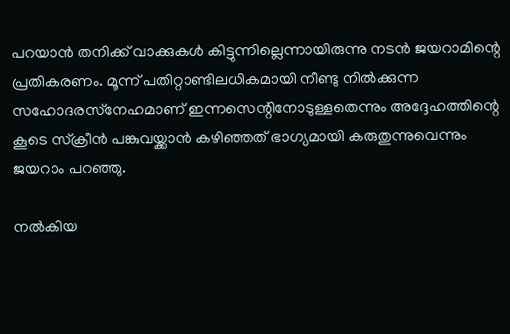പറയാന്‍ തനിക്ക് വാക്കുകള്‍ കിട്ടുന്നില്ലെന്നായിരുന്നു നടന്‍ ജയറാമിന്റെ പ്രതികരണം. മൂന്ന് പതിറ്റാണ്ടിലധികമായി നീണ്ടു നില്‍ക്കുന്ന സഹോദരസ്‌നേഹമാണ് ഇന്നസെന്റിനോടുള്ളതെന്നും അദ്ദേഹത്തിന്റെ കൂടെ സ്‌ക്രീന്‍ പങ്കുവയ്ക്കാന്‍ കഴിഞ്ഞത് ഭാഗ്യമായി കരുതുന്നുവെന്നും ജയറാം പറഞ്ഞു.

നല്‍കിയ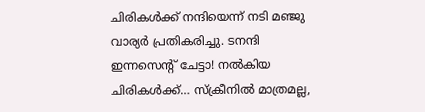ചിരികള്‍ക്ക് നന്ദിയെന്ന് നടി മഞ്ജു വാര്യര്‍ പ്രതികരിച്ചു. ടനന്ദി ഇന്നസെന്റ് ചേട്ടാ! നല്‍കിയ ചിരികള്‍ക്ക്… സ്‌ക്രീനില്‍ മാത്രമല്ല,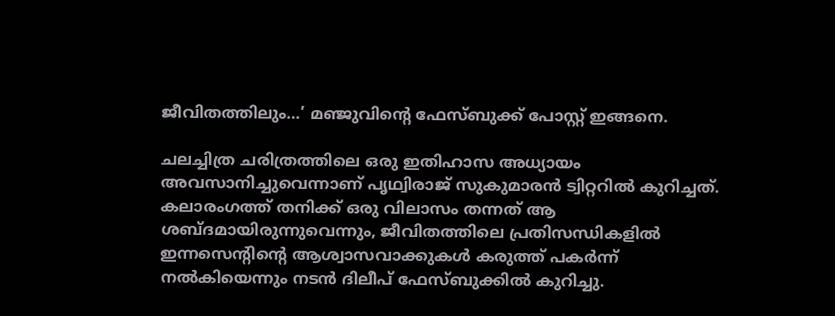ജീവിതത്തിലും…’ മഞ്ജുവിന്റെ ഫേസ്ബുക്ക് പോസ്റ്റ് ഇങ്ങനെ.

ചലച്ചിത്ര ചരിത്രത്തിലെ ഒരു ഇതിഹാസ അധ്യായം അവസാനിച്ചുവെന്നാണ് പൃഥ്വിരാജ് സുകുമാരന്‍ ട്വിറ്ററില്‍ കുറിച്ചത്. കലാരംഗത്ത് തനിക്ക് ഒരു വിലാസം തന്നത് ആ ശബ്ദമായിരുന്നുവെന്നും, ജീവിതത്തിലെ പ്രതിസന്ധികളില്‍ ഇന്നസെന്റിന്റെ ആശ്വാസവാക്കുകള്‍ കരുത്ത് പകര്‍ന്ന് നല്‍കിയെന്നും നടന്‍ ദിലീപ് ഫേസ്ബുക്കില്‍ കുറിച്ചു.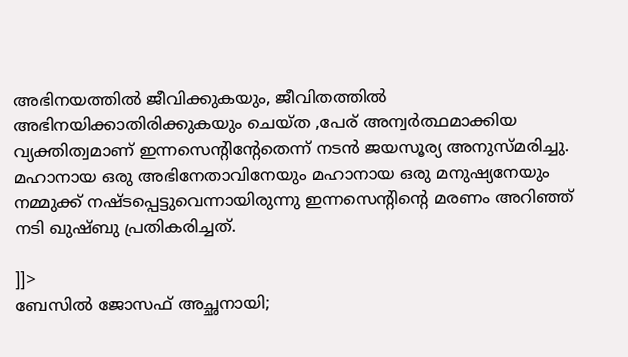അഭിനയത്തില്‍ ജീവിക്കുകയും, ജീവിതത്തില്‍ അഭിനയിക്കാതിരിക്കുകയും ചെയ്ത ,പേര് അന്വര്‍ത്ഥമാക്കിയ വ്യക്തിത്വമാണ് ഇന്നസെന്റിന്റേതെന്ന് നടന്‍ ജയസൂര്യ അനുസ്മരിച്ചു. മഹാനായ ഒരു അഭിനേതാവിനേയും മഹാനായ ഒരു മനുഷ്യനേയും നമ്മുക്ക് നഷ്ടപ്പെട്ടുവെന്നായിരുന്നു ഇന്നസെന്റിന്റെ മരണം അറിഞ്ഞ് നടി ഖുഷ്ബു പ്രതികരിച്ചത്.

]]>
ബേസില്‍ ജോസഫ് അച്ഛനായി;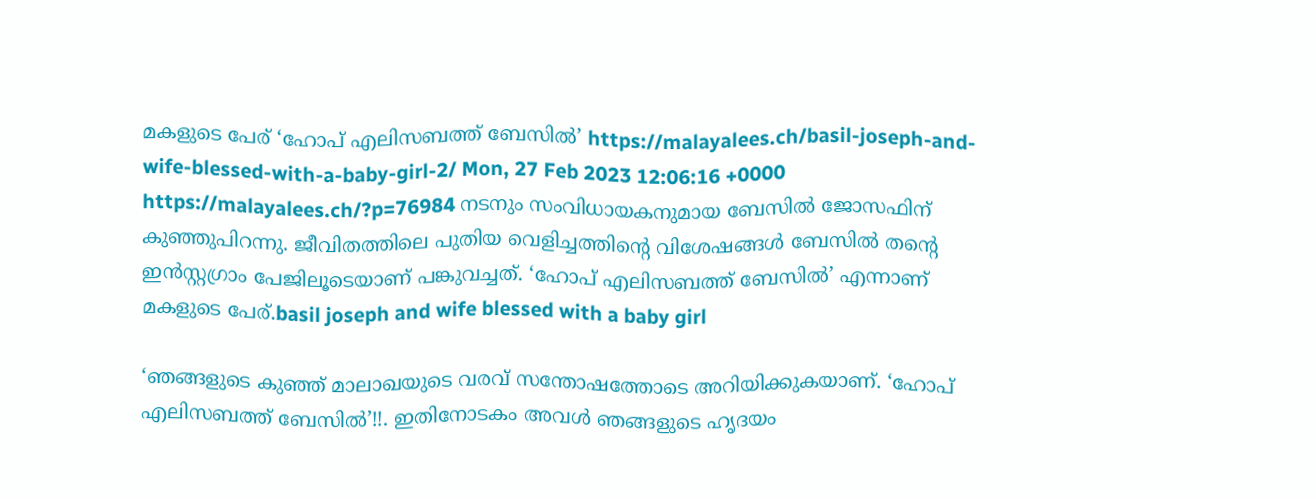മകളുടെ പേര് ‘ഹോപ് എലിസബത്ത് ബേസില്‍’ https://malayalees.ch/basil-joseph-and-wife-blessed-with-a-baby-girl-2/ Mon, 27 Feb 2023 12:06:16 +0000 https://malayalees.ch/?p=76984 നടനും സംവിധായകനുമായ ബേസില്‍ ജോസഫിന് കുഞ്ഞുപിറന്നു. ജീവിതത്തിലെ പുതിയ വെളിച്ചത്തിന്റെ വിശേഷങ്ങള്‍ ബേസില്‍ തന്റെ ഇന്‍സ്റ്റഗ്രാം പേജിലൂടെയാണ് പങ്കുവച്ചത്. ‘ഹോപ് എലിസബത്ത് ബേസില്‍’ എന്നാണ് മകളുടെ പേര്.basil joseph and wife blessed with a baby girl

‘ഞങ്ങളുടെ കുഞ്ഞ് മാലാഖയുടെ വരവ് സന്തോഷത്തോടെ അറിയിക്കുകയാണ്. ‘ഹോപ് എലിസബത്ത് ബേസില്‍’!!. ഇതിനോടകം അവള്‍ ഞങ്ങളുടെ ഹൃദയം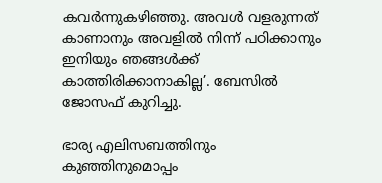കവര്‍ന്നുകഴിഞ്ഞു. അവള്‍ വളരുന്നത് കാണാനും അവളില്‍ നിന്ന് പഠിക്കാനും ഇനിയും ഞങ്ങള്‍ക്ക് കാത്തിരിക്കാനാകില്ല’. ബേസില്‍ ജോസഫ് കുറിച്ചു.

ഭാര്യ എലിസബത്തിനും കുഞ്ഞിനുമൊപ്പം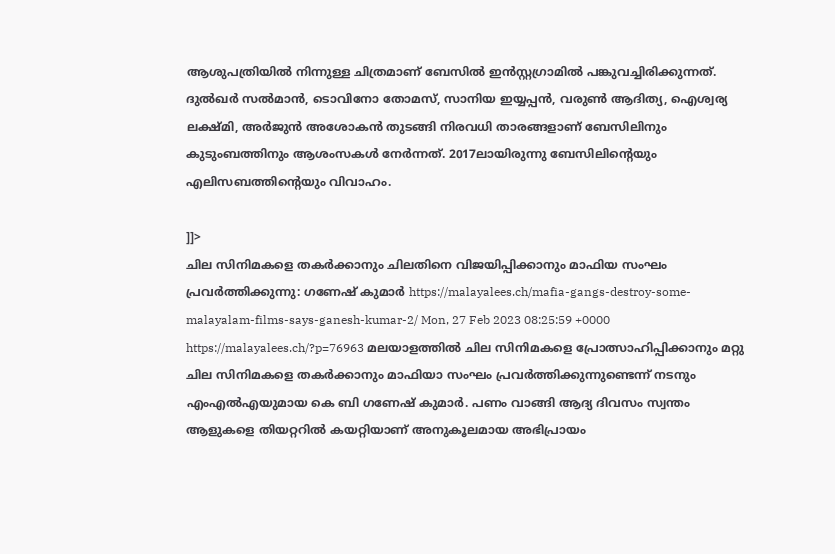ആശുപത്രിയില്‍ നിന്നുള്ള ചിത്രമാണ് ബേസില്‍ ഇന്‍സ്റ്റഗ്രാമില്‍ പങ്കുവച്ചിരിക്കുന്നത്. ദുല്‍ഖര്‍ സല്‍മാന്‍, ടൊവിനോ തോമസ്, സാനിയ ഇയ്യപ്പന്‍, വരുണ്‍ ആദിത്യ, ഐശ്വര്യ ലക്ഷ്മി, അര്‍ജുന്‍ അശോകന്‍ തുടങ്ങി നിരവധി താരങ്ങളാണ് ബേസിലിനും കുടുംബത്തിനും ആശംസകള്‍ നേര്‍ന്നത്. 2017ലായിരുന്നു ബേസിലിന്റെയും എലിസബത്തിന്റെയും വിവാഹം.

]]>
ചില സിനിമകളെ തകര്‍ക്കാനും ചിലതിനെ വിജയിപ്പിക്കാനും മാഫിയ സംഘം പ്രവര്‍ത്തിക്കുന്നു: ഗണേഷ് കുമാര്‍ https://malayalees.ch/mafia-gangs-destroy-some-malayalam-films-says-ganesh-kumar-2/ Mon, 27 Feb 2023 08:25:59 +0000 https://malayalees.ch/?p=76963 മലയാളത്തില്‍ ചില സിനിമകളെ പ്രോത്സാഹിപ്പിക്കാനും മറ്റു ചില സിനിമകളെ തകര്‍ക്കാനും മാഫിയാ സംഘം പ്രവര്‍ത്തിക്കുന്നുണ്ടെന്ന് നടനും എംഎല്‍എയുമായ കെ ബി ഗണേഷ് കുമാര്‍. പണം വാങ്ങി ആദ്യ ദിവസം സ്വന്തം ആളുകളെ തിയറ്ററില്‍ കയറ്റിയാണ് അനുകൂലമായ അഭിപ്രായം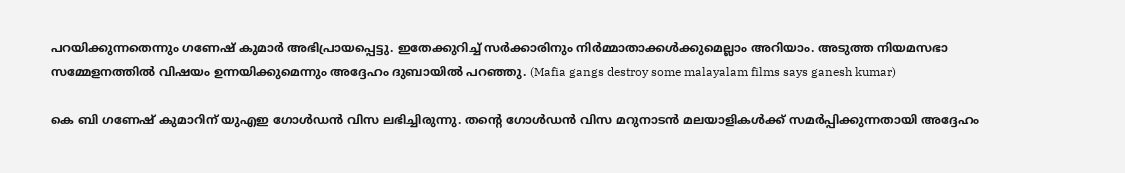പറയിക്കുന്നതെന്നും ഗണേഷ് കുമാര്‍ അഭിപ്രായപ്പെട്ടു. ഇതേക്കുറിച്ച് സര്‍ക്കാരിനും നിര്‍മ്മാതാക്കള്‍ക്കുമെല്ലാം അറിയാം. അടുത്ത നിയമസഭാ സമ്മേളനത്തില്‍ വിഷയം ഉന്നയിക്കുമെന്നും അദ്ദേഹം ദുബായില്‍ പറഞ്ഞു. (Mafia gangs destroy some malayalam films says ganesh kumar)

കെ ബി ഗണേഷ് കുമാറിന് യുഎഇ ഗോള്‍ഡന്‍ വിസ ലഭിച്ചിരുന്നു. തന്റെ ഗോള്‍ഡന്‍ വിസ മറുനാടന്‍ മലയാളികള്‍ക്ക് സമര്‍പ്പിക്കുന്നതായി അദ്ദേഹം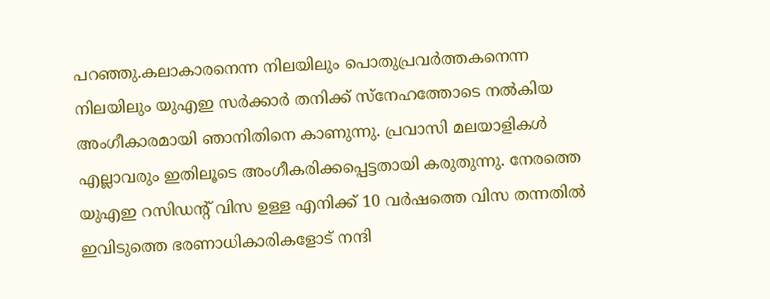പറഞ്ഞു.കലാകാരനെന്ന നിലയിലും പൊതുപ്രവര്‍ത്തകനെന്ന നിലയിലും യുഎഇ സര്‍ക്കാര്‍ തനിക്ക് സ്‌നേഹത്തോടെ നല്‍കിയ അംഗീകാരമായി ഞാനിതിനെ കാണുന്നു. പ്രവാസി മലയാളികള്‍ എല്ലാവരും ഇതിലൂടെ അംഗീകരിക്കപ്പെട്ടതായി കരുതുന്നു. നേരത്തെ യുഎഇ റസിഡന്റ് വിസ ഉള്ള എനിക്ക് 10 വര്‍ഷത്തെ വിസ തന്നതില്‍ ഇവിടുത്തെ ഭരണാധികാരികളോട് നന്ദി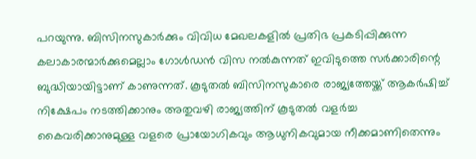പറയുന്നു. ബിസിനസുകാര്‍ക്കും വിവിധ മേഖലകളില്‍ പ്രതിഭ പ്രകടിപ്പിക്കുന്ന കലാകാരന്മാര്‍ക്കുമെല്ലാം ഗോള്‍ഡന്‍ വിസ നല്‍കുന്നത് ഇവിടുത്തെ സര്‍ക്കാരിന്റെ ബുദ്ധിയായിട്ടാണ് കാണുന്നത്. കൂടുതല്‍ ബിസിനസുകാരെ രാജ്യത്തേയ്ക്ക് ആകര്‍ഷിച്ച് നിക്ഷേപം നടത്തിക്കാനും അതുവഴി രാജ്യത്തിന് കൂടുതല്‍ വളര്‍ച്ച കൈവരിക്കാനുമുള്ള വളരെ പ്രായോഗികവും ആധുനികവുമായ നീക്കമാണിതെന്നും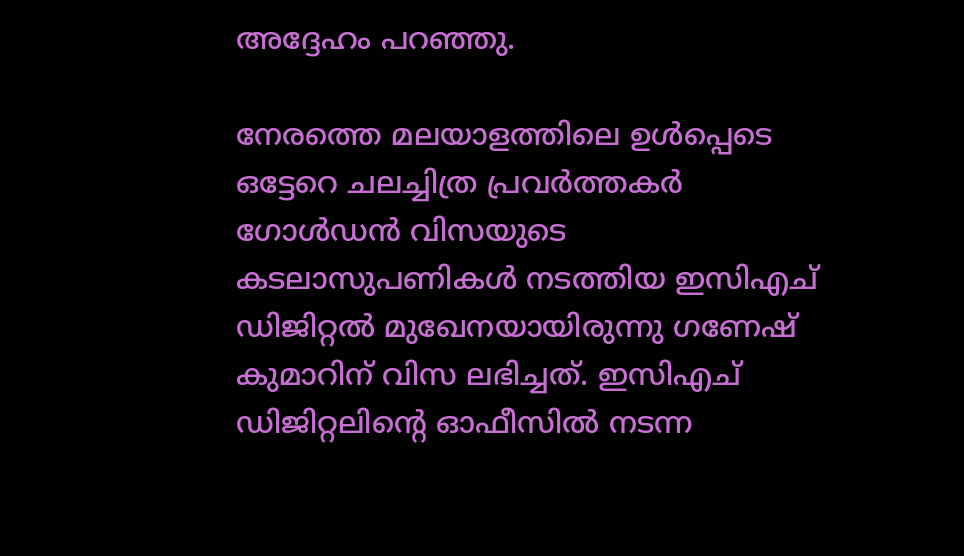അദ്ദേഹം പറഞ്ഞു.

നേരത്തെ മലയാളത്തിലെ ഉള്‍പ്പെടെ ഒട്ടേറെ ചലച്ചിത്ര പ്രവര്‍ത്തകര്‍ ഗോള്‍ഡന്‍ വിസയുടെ കടലാസുപണികള്‍ നടത്തിയ ഇസിഎച് ഡിജിറ്റല്‍ മുഖേനയായിരുന്നു ഗണേഷ് കുമാറിന് വിസ ലഭിച്ചത്. ഇസിഎച് ഡിജിറ്റലിന്റെ ഓഫീസില്‍ നടന്ന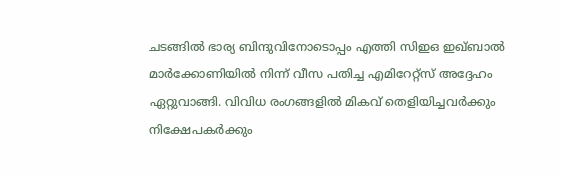ചടങ്ങില്‍ ഭാര്യ ബിന്ദുവിനോടൊപ്പം എത്തി സിഇഒ ഇഖ്ബാല്‍ മാര്‍ക്കോണിയില്‍ നിന്ന് വീസ പതിച്ച എമിറേറ്റ്‌സ്‌ അദ്ദേഹം ഏറ്റുവാങ്ങി. വിവിധ രംഗങ്ങളില്‍ മികവ് തെളിയിച്ചവര്‍ക്കും നിക്ഷേപകര്‍ക്കും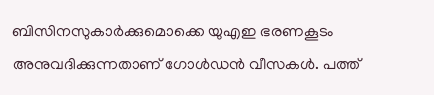ബിസിനസുകാര്‍ക്കുമൊക്കെ യുഎഇ ഭരണകൂടം അനുവദിക്കുന്നതാണ് ഗോള്‍ഡന്‍ വീസകള്‍. പത്ത്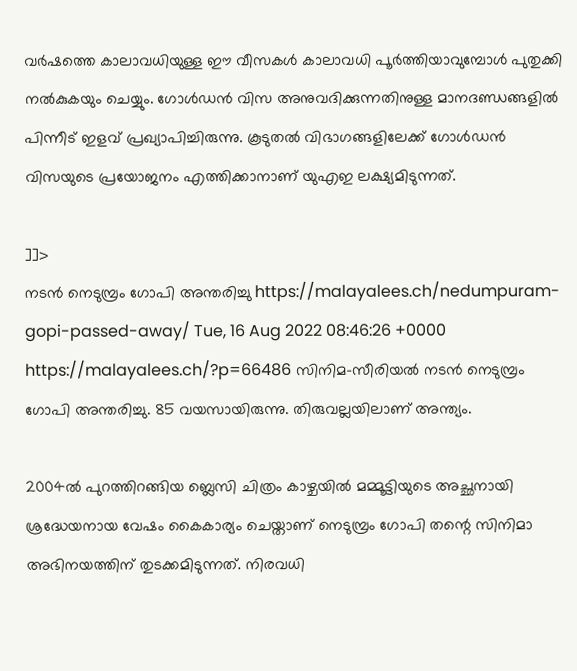വര്‍ഷത്തെ കാലാവധിയുള്ള ഈ വീസകള്‍ കാലാവധി പൂര്‍ത്തിയാവുമ്പോള്‍ പുതുക്കി നല്‍കുകയും ചെയ്യും. ഗോള്‍ഡന്‍ വിസ അനുവദിക്കുന്നതിനുള്ള മാനദണ്ഡങ്ങളില്‍ പിന്നീട് ഇളവ് പ്രഖ്യാപിച്ചിരുന്നു. കൂടുതല്‍ വിഭാഗങ്ങളിലേക്ക് ഗോള്‍ഡന്‍ വിസയുടെ പ്രയോജനം എത്തിക്കാനാണ് യുഎഇ ലക്ഷ്യമിടുന്നത്.

]]>
നടന്‍ നെടുമ്പ്രം ഗോപി അന്തരിച്ചു https://malayalees.ch/nedumpuram-gopi-passed-away/ Tue, 16 Aug 2022 08:46:26 +0000 https://malayalees.ch/?p=66486 സിനിമ-സീരിയല്‍ നടന്‍ നെടുമ്പ്രം ഗോപി അന്തരിച്ചു. 85 വയസായിരുന്നു. തിരുവല്ലയിലാണ് അന്ത്യം.

2004ല്‍ പുറത്തിറങ്ങിയ ബ്ലെസി ചിത്രം കാഴ്ചയില്‍ മമ്മൂട്ടിയുടെ അച്ഛനായി ശ്രദ്ധേയനായ വേഷം കൈകാര്യം ചെയ്താണ് നെടുമ്പ്രം ഗോപി തന്റെ സിനിമാ അഭിനയത്തിന് തുടക്കമിടുന്നത്. നിരവധി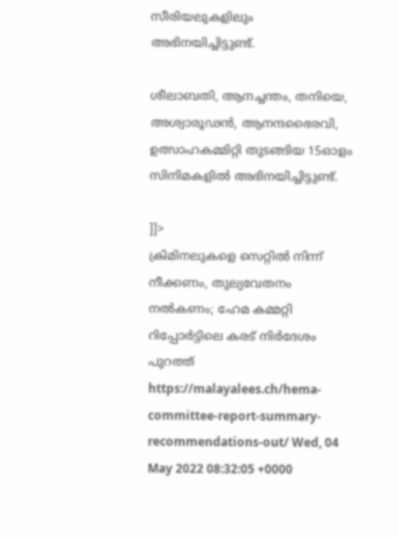സീരിയലുകളിലും അഭിനയിച്ചിട്ടുണ്ട്.

ശീലാബതി, ആനച്ചന്തം, തനിയെ, അശ്വാരൂഢന്‍, ആനന്ദഭൈരവി, ഉത്സാഹകമ്മിറ്റി തുടങ്ങിയ 15ഓളം സിനിമകളില്‍ അഭിനയിച്ചിട്ടുണ്ട്.

]]>
ക്രിമിനലുകളെ സെറ്റില്‍ നിന്ന് നീക്കണം, തുല്യവേതനം നല്‍കണം; ഹേമ കമ്മറ്റി റിപ്പോര്‍ട്ടിലെ കരട് നിര്‍ദേശം പുറത്ത് https://malayalees.ch/hema-committee-report-summary-recommendations-out/ Wed, 04 May 2022 08:32:05 +0000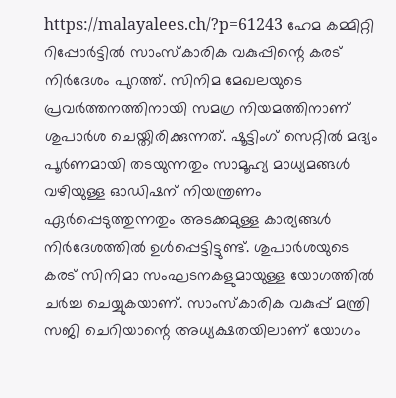https://malayalees.ch/?p=61243 ഹേമ കമ്മിറ്റി റിപ്പോര്‍ട്ടില്‍ സാംസ്‌കാരിക വകുപ്പിന്റെ കരട് നിര്‍ദേശം പുറത്ത്. സിനിമ മേഖലയുടെ പ്രവര്‍ത്തനത്തിനായി സമഗ്ര നിയമത്തിനാണ് ശുപാര്‍ശ ചെയ്തിരിക്കുന്നത്. ഷൂട്ടിംഗ് സെറ്റില്‍ മദ്യം പൂര്‍ണമായി തടയുന്നതും സാമൂഹ്യ മാധ്യമങ്ങള്‍ വഴിയുള്ള ഓഡിഷന് നിയന്ത്രണം ഏര്‍പ്പെടുത്തുന്നതും അടക്കമുള്ള കാര്യങ്ങള്‍ നിര്‍ദേശത്തില്‍ ഉള്‍പ്പെട്ടിട്ടുണ്ട്. ശുപാര്‍ശയുടെ കരട് സിനിമാ സംഘടനകളുമായുള്ള യോഗത്തില്‍ ചര്‍ച്ച ചെയ്യുകയാണ്. സാംസ്‌കാരിക വകുപ്പ് മന്ത്രി സജി ചെറിയാന്റെ അധ്യക്ഷതയിലാണ് യോഗം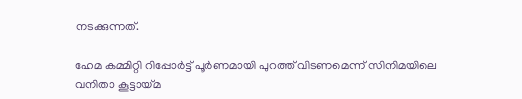നടക്കുന്നത്.

ഹേമ കമ്മിറ്റി റിപ്പോര്‍ട്ട് പൂര്‍ണമായി പുറത്ത് വിടണമെന്ന് സിനിമയിലെ വനിതാ കൂട്ടായ്മ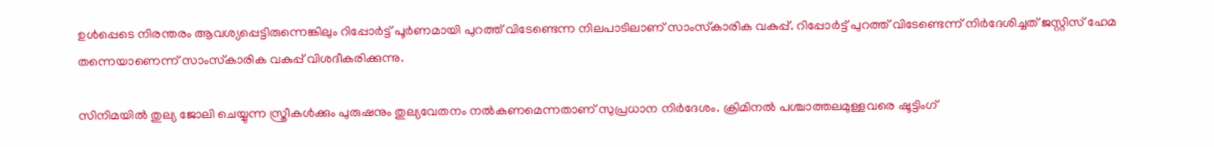ഉള്‍പ്പെടെ നിരന്തരം ആവശ്യപ്പെട്ടിരുന്നെങ്കിലും റിപ്പോര്‍ട്ട് പൂര്‍ണമായി പുറത്ത് വിടേണ്ടെന്ന നിലപാടിലാണ് സാംസ്‌കാരിക വകുപ്പ്. റിപ്പോര്‍ട്ട് പുറത്ത് വിടേണ്ടെന്ന് നിര്‍ദേശിച്ചത് ജസ്റ്റിസ് ഹേമ തന്നെയാണെന്ന് സാംസ്‌കാരിക വകുപ്പ് വിശദീകരിക്കുന്നു.

സിനിമയില്‍ തുല്യ ജോലി ചെയ്യുന്ന സ്ത്രീകള്‍ക്കും പുരുഷനും തുല്യവേതനം നല്‍കണമെന്നതാണ് സുപ്രധാന നിര്‍ദേശം. ക്രിമിനല്‍ പശ്ചാത്തലമുള്ളവരെ ഷൂട്ടിംഗ്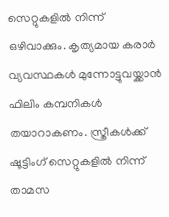സെറ്റുകളില്‍ നിന്ന് ഒഴിവാക്കും. കൃത്യമായ കരാര്‍ വ്യവസ്ഥകള്‍ മുന്നോട്ടുവയ്ക്കാന്‍ ഫിലിം കമ്പനികള്‍ തയാറാകണം. സ്ത്രീകള്‍ക്ക് ഷൂട്ടിംഗ് സെറ്റുകളില്‍ നിന്ന് താമസ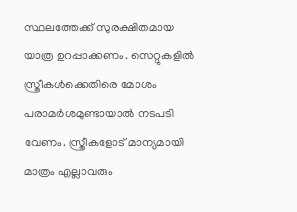സ്ഥലത്തേക്ക് സുരക്ഷിതമായ യാത്ര ഉറപ്പാക്കണം. സെറ്റുകളില്‍ സ്ത്രീകള്‍ക്കെതിരെ മോശം പരാമര്‍ശമുണ്ടായാല്‍ നടപടി വേണം. സ്ത്രീകളോട് മാന്യമായി മാത്രം എല്ലാവരും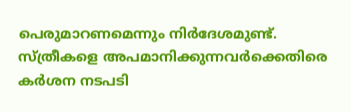പെരുമാറണമെന്നും നിര്‍ദേശമുണ്ട്. സ്ത്രീകളെ അപമാനിക്കുന്നവര്‍ക്കെതിരെ കര്‍ശന നടപടി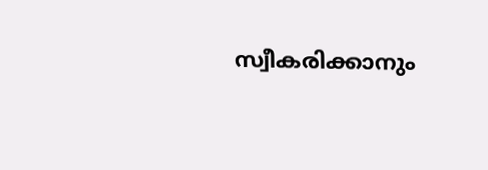സ്വീകരിക്കാനും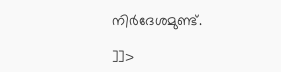നിര്‍ദേശമുണ്ട്.

]]>